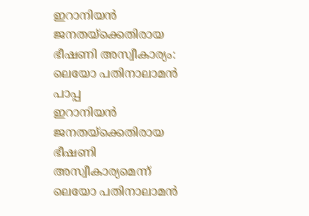ഇറാനിയൻ ജനതയ്ക്കെതിരായ ഭീഷണി അസ്വീകാര്യം: ലെയോ പതിനാലാമൻ പാപ്പ
ഇറാനിയൻ ജനതയ്ക്കെതിരായ ഭീഷണി അസ്വീകാര്യമെന്ന് ലെയോ പതിനാലാമൻ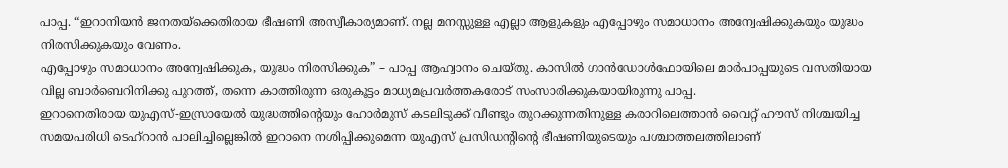പാപ്പ. “ഇറാനിയൻ ജനതയ്ക്കെതിരായ ഭീഷണി അസ്വീകാര്യമാണ്. നല്ല മനസ്സുള്ള എല്ലാ ആളുകളും എപ്പോഴും സമാധാനം അന്വേഷിക്കുകയും യുദ്ധം നിരസിക്കുകയും വേണം.
എപ്പോഴും സമാധാനം അന്വേഷിക്കുക, യുദ്ധം നിരസിക്കുക” – പാപ്പ ആഹ്വാനം ചെയ്തു. കാസിൽ ഗാൻഡോൾഫോയിലെ മാർപാപ്പയുടെ വസതിയായ വില്ല ബാർബെറിനിക്കു പുറത്ത്, തന്നെ കാത്തിരുന്ന ഒരുകൂട്ടം മാധ്യമപ്രവർത്തകരോട് സംസാരിക്കുകയായിരുന്നു പാപ്പ.
ഇറാനെതിരായ യുഎസ്-ഇസ്രായേൽ യുദ്ധത്തിന്റെയും ഹോർമുസ് കടലിടുക്ക് വീണ്ടും തുറക്കുന്നതിനുള്ള കരാറിലെത്താൻ വൈറ്റ് ഹൗസ് നിശ്ചയിച്ച സമയപരിധി ടെഹ്റാൻ പാലിച്ചില്ലെങ്കിൽ ഇറാനെ നശിപ്പിക്കുമെന്ന യുഎസ് പ്രസിഡന്റിന്റെ ഭീഷണിയുടെയും പശ്ചാത്തലത്തിലാണ്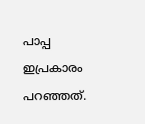പാപ്പ ഇപ്രകാരം പറഞ്ഞത്.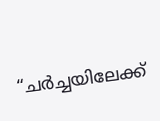“ചർച്ചയിലേക്ക്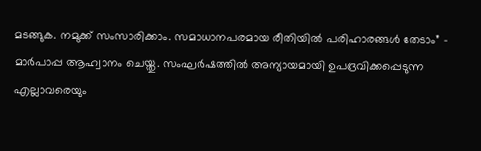മടങ്ങുക. നമുക്ക് സംസാരിക്കാം. സമാധാനപരമായ രീതിയിൽ പരിഹാരങ്ങൾ തേടാം” – മാർപാപ്പ ആഹ്വാനം ചെയ്തു. സംഘർഷത്തിൽ അന്യായമായി ഉപദ്രവിക്കപ്പെടുന്ന എല്ലാവരെയും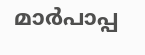മാർപാപ്പ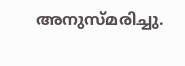അനുസ്മരിച്ചു.